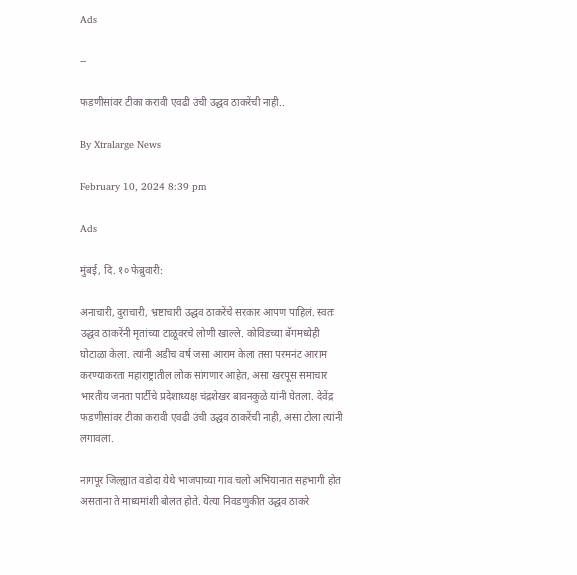Ads

--

फडणीसांवर टीका करावी एवढी उंची उद्धव ठाकरेंची नाही..

By Xtralarge News

February 10, 2024 8:39 pm

Ads

मुंबई, दि. १० फेब्रुवारी:

अनाचारी, दुराचारी, भ्रष्टाचारी उद्धव ठाकरेंचे सरकार आपण पाहिलं. स्वतः उद्धव ठाकरेंनी मृतांच्या टाळूवरचे लोणी खाल्ले. कोविडच्या बॅगमध्येही घोटाळा केला. त्यांनी अडीच वर्ष जसा आराम केला तसा परमनंट आराम करण्याकरता महाराष्ट्रातील लोक सांगणार आहेत, असा खरपूस समाचार भारतीय जनता पार्टीचे प्रदेशाध्यक्ष चंद्रशेखर बावनकुळे यांनी घेतला. देवेंद्र फडणीसांवर टीका करावी एवढी उंची उद्धव ठाकरेंची नाही, असा टोला त्यांनी लगावला.

नागपूर जिल्ह्यात वडोदा येथे भाजपाच्या गाव चलो अभियानात सहभागी होत असताना ते माध्यमांशी बोलत होते. येत्या निवडणुकीत उद्धव ठाकरे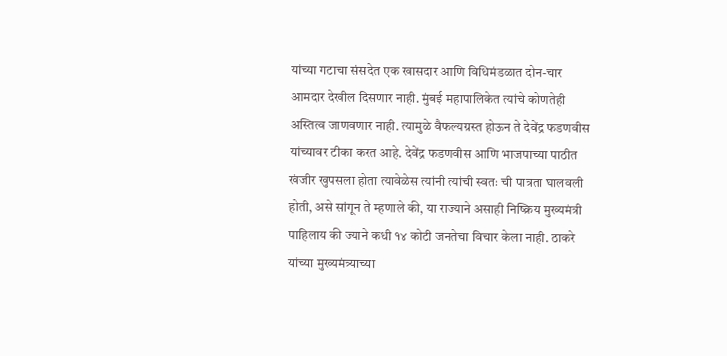यांच्या गटाचा संसदेत एक खासदार आणि विधिमंडळात दोन-चार आमदार देखील दिसणार नाही. मुंबई महापालिकेत त्यांचे कोणतेही अस्तित्व जाणवणार नाही. त्यामुळे वैफल्यग्रस्त होऊन ते देवेंद्र फडणवीस यांच्यावर टीका करत आहे. देवेंद्र फडणवीस आणि भाजपाच्या पाठीत खंजीर खुपसला होता त्यावेळेस त्यांनी त्यांची स्वतः ची पात्रता घालवली होती, असे सांगून ते म्हणाले की, या राज्याने असाही निष्क्रिय मुख्यमंत्री पाहिलाय की ज्याने कधी १४ कोटी जनतेचा विचार केला नाही. ठाकरे यांच्या मुख्यमंत्र्याच्या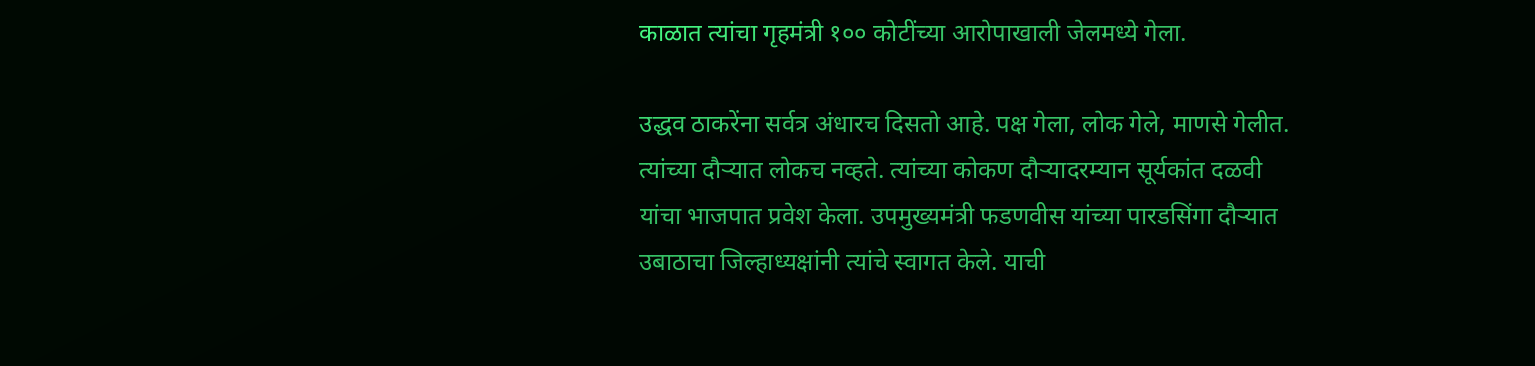काळात त्यांचा गृहमंत्री १०० कोटींच्या आरोपाखाली जेलमध्ये गेला.

उद्धव ठाकरेंना सर्वत्र अंधारच दिसतो आहे. पक्ष गेला, लोक गेले, माणसे गेलीत. त्यांच्या दौऱ्यात लोकच नव्हते. त्यांच्या कोकण दौऱ्यादरम्यान सूर्यकांत दळवी यांचा भाजपात प्रवेश केला. उपमुख्यमंत्री फडणवीस यांच्या पारडसिंगा दौऱ्यात उबाठाचा जिल्हाध्यक्षांनी त्यांचे स्वागत केले. याची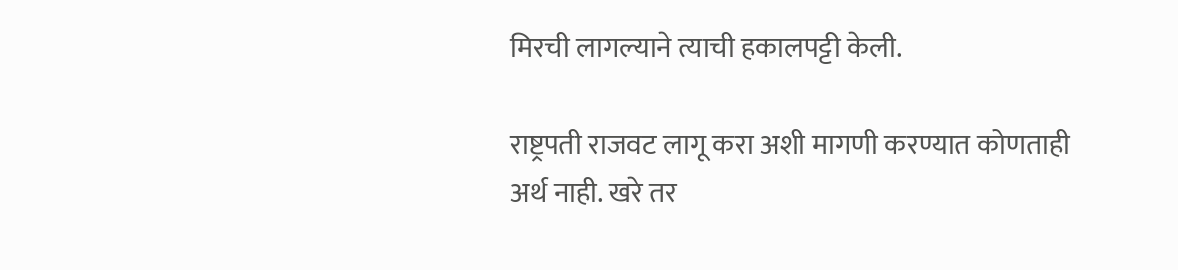मिरची लागल्याने त्याची हकालपट्टी केली.

राष्ट्रपती राजवट लागू करा अशी मागणी करण्यात कोणताही अर्थ नाही. खरे तर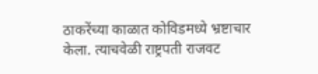ठाकरेंच्या काळात कोविडमध्ये भ्रष्टाचार केला. त्याचवेळी राष्ट्रपती राजवट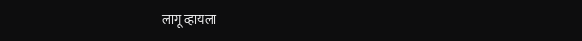लागू व्हायला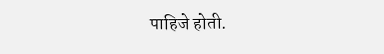पाहिजे होती.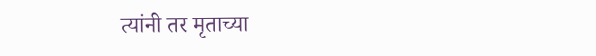त्यांनी तर मृताच्या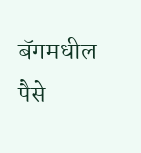बॅगमधील पैसे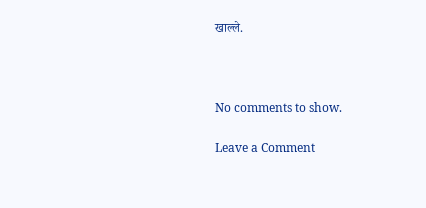खाल्ले.



No comments to show.

Leave a Comment